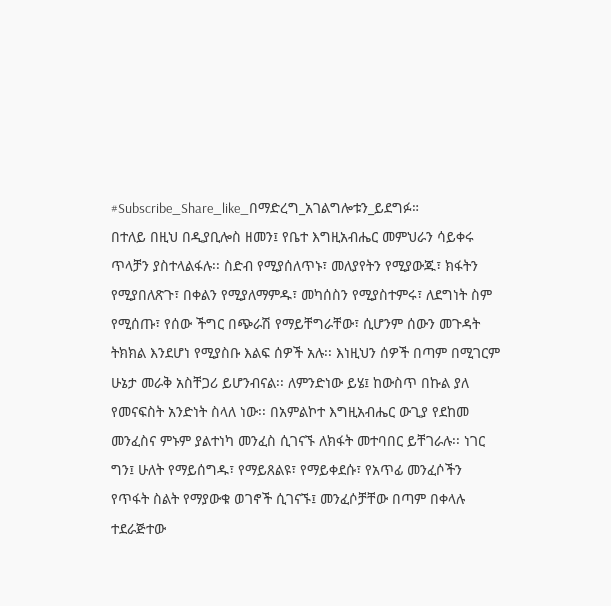#Subscribe_Share_like_በማድረግ_አገልግሎቱን_ይደግፉ።
በተለይ በዚህ በዲያቢሎስ ዘመን፤ የቤተ እግዚአብሔር መምህራን ሳይቀሩ ጥላቻን ያስተላልፋሉ፡፡ ስድብ የሚያሰለጥኑ፣ መለያየትን የሚያውጁ፣ ክፋትን የሚያበለጽጉ፣ በቀልን የሚያለማምዱ፣ መካሰስን የሚያስተምሩ፣ ለደግነት ስም የሚሰጡ፣ የሰው ችግር በጭራሽ የማይቸግራቸው፣ ሲሆንም ሰውን መጉዳት ትክክል እንደሆነ የሚያስቡ እልፍ ሰዎች አሉ፡፡ እነዚህን ሰዎች በጣም በሚገርም ሁኔታ መራቅ አስቸጋሪ ይሆንብናል፡፡ ለምንድነው ይሄ፤ ከውስጥ በኩል ያለ የመናፍስት አንድነት ስላለ ነው፡፡ በአምልኮተ እግዚአብሔር ውጊያ የደከመ መንፈስና ምኑም ያልተነካ መንፈስ ሲገናኙ ለክፋት መተባበር ይቸገራሉ፡፡ ነገር ግን፤ ሁለት የማይሰግዱ፣ የማይጸልዩ፣ የማይቀደሱ፣ የአጥፊ መንፈሶችን የጥፋት ስልት የማያውቁ ወገኖች ሲገናኙ፤ መንፈሶቻቸው በጣም በቀላሉ ተደራጅተው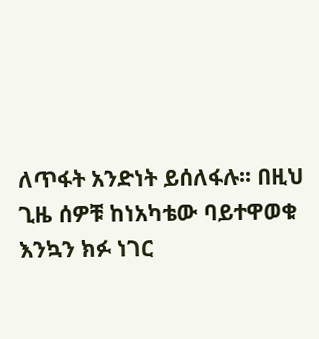ለጥፋት አንድነት ይሰለፋሉ፡፡ በዚህ ጊዜ ሰዎቹ ከነአካቴው ባይተዋወቁ እንኳን ክፉ ነገር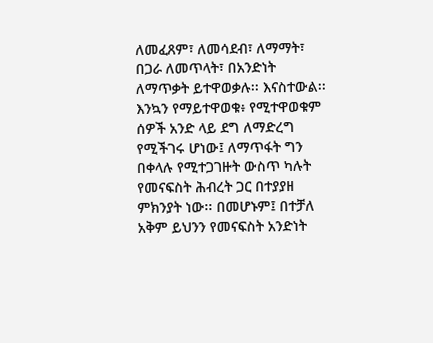ለመፈጸም፣ ለመሳደብ፣ ለማማት፣ በጋራ ለመጥላት፣ በአንድነት ለማጥቃት ይተዋወቃሉ፡፡ እናስተውል፡፡ እንኳን የማይተዋወቁ፥ የሚተዋወቁም ሰዎች አንድ ላይ ደግ ለማድረግ የሚችገሩ ሆነው፤ ለማጥፋት ግን በቀላሉ የሚተጋገዙት ውስጥ ካሉት የመናፍስት ሕብረት ጋር በተያያዘ ምክንያት ነው፡፡ በመሆኑም፤ በተቻለ አቅም ይህንን የመናፍስት አንድነት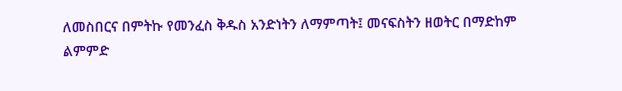ለመስበርና በምትኩ የመንፈስ ቅዱስ አንድነትን ለማምጣት፤ መናፍስትን ዘወትር በማድከም ልምምድ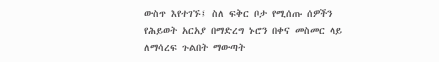ውስጥ እየተገኙ፤ ስለ ፍቅር ቦታ የሚሰጡ ሰዎችን የሕይወት አርአያ በማድረግ ኑሮን በቀና መስመር ላይ ለማሳረፍ ጉልበት ማውጣት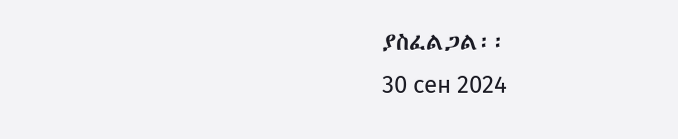ያስፈልጋል፡፡
30 сен 2024